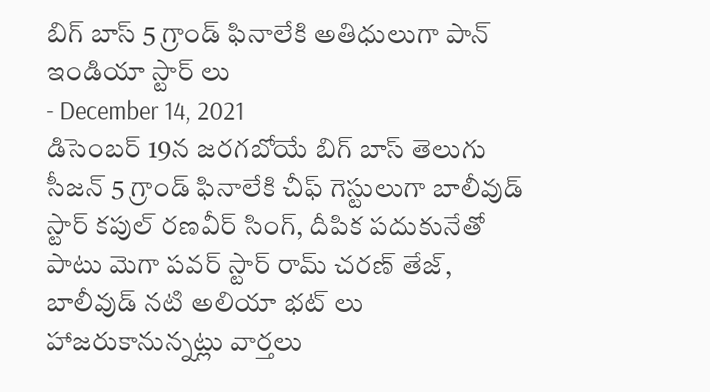బిగ్ బాస్ 5 గ్రాండ్ ఫినాలేకి అతిధులుగా పాన్ ఇండియా స్టార్ లు
- December 14, 2021
డిసెంబర్ 19న జరగబోయే బిగ్ బాస్ తెలుగు సీజన్ 5 గ్రాండ్ ఫినాలేకి చీఫ్ గెస్టులుగా బాలీవుడ్ స్టార్ కపుల్ రణవీర్ సింగ్, దీపిక పదుకునేతో పాటు మెగా పవర్ స్టార్ రామ్ చరణ్ తేజ్, బాలీవుడ్ నటి అలియా భట్ లు హాజరుకానున్నట్లు వార్తలు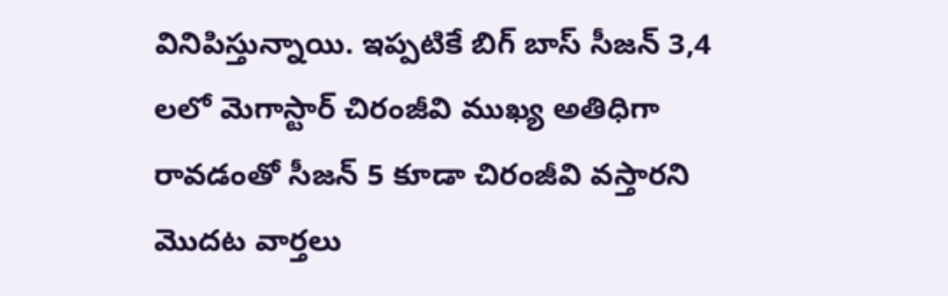వినిపిస్తున్నాయి. ఇప్పటికే బిగ్ బాస్ సీజన్ 3,4 లలో మెగాస్టార్ చిరంజీవి ముఖ్య అతిధిగా రావడంతో సీజన్ 5 కూడా చిరంజీవి వస్తారని మొదట వార్తలు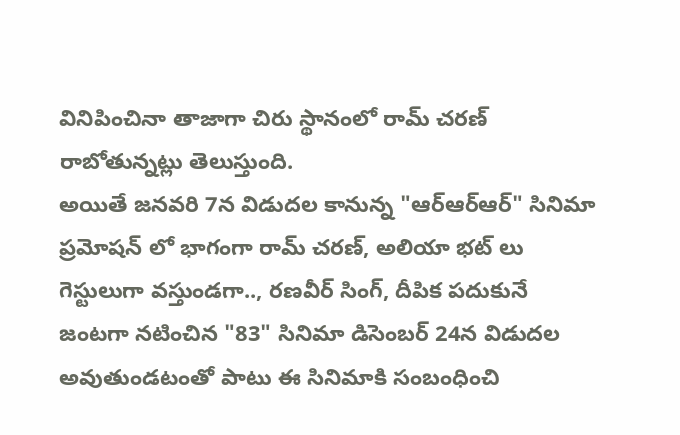వినిపించినా తాజాగా చిరు స్థానంలో రామ్ చరణ్ రాబోతున్నట్లు తెలుస్తుంది.
అయితే జనవరి 7న విడుదల కానున్న "ఆర్ఆర్ఆర్" సినిమా ప్రమోషన్ లో భాగంగా రామ్ చరణ్, అలియా భట్ లు గెస్టులుగా వస్తుండగా.., రణవీర్ సింగ్, దీపిక పదుకునే జంటగా నటించిన "83" సినిమా డిసెంబర్ 24న విడుదల అవుతుండటంతో పాటు ఈ సినిమాకి సంబంధించి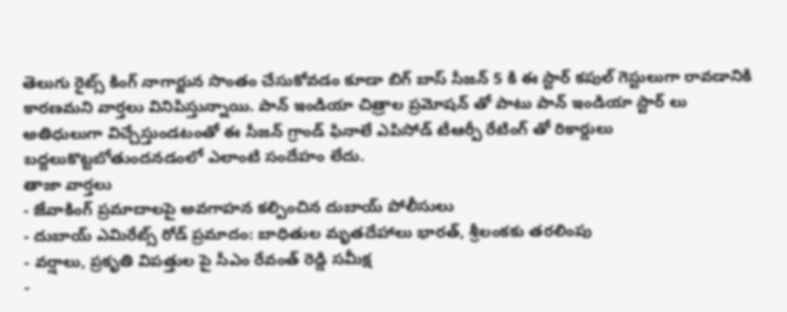తెలుగు రైట్స్ కింగ్ నాగార్జున సొంతం చేసుకోవడం కూడా బిగ్ బాస్ సీజన్ 5 కి ఈ స్టార్ కపుల్ గెస్టులుగా రావడానికి కారణమని వార్తలు వినిపిస్తున్నాయి. పాన్ ఇండియా చిత్రాల ప్రమోషన్ తో పాటు పాన్ ఇండియా స్టార్ లు అతిధులుగా విచ్చేస్తుండటంతో ఈ సీజన్ గ్రాండ్ ఫినాలే ఎపిసోడ్ టీఆర్పీ రేటింగ్ తో రికార్డులు బద్దలుకొట్టబోతుందనడంలో ఎలాంటి సందేహం లేదు.
తాజా వార్తలు
- జేవాకింగ్ ప్రమాదాలపై అవగాహన కల్పించిన దుబాయ్ పోలీసులు
- దుబాయ్ ఎమిరేట్స్ రోడ్ ప్రమాదం: బాధితుల మృతదేహాలు భారత్, శ్రీలంకకు తరలింపు
- వర్షాలు, ప్రకృతి విపత్తుల పై సీఎం రేవంత్ రెడ్డి సమీక్ష
-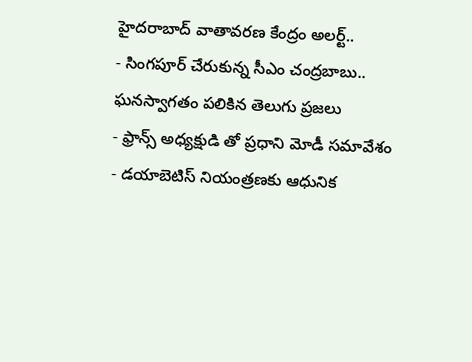హైదరాబాద్ వాతావరణ కేంద్రం అలర్ట్..
- సింగపూర్ చేరుకున్న సీఎం చంద్రబాబు.. ఘనస్వాగతం పలికిన తెలుగు ప్రజలు
- ఫ్రాన్స్ అధ్యక్షుడి తో ప్రధాని మోడీ సమావేశం
- డయాబెటిస్ నియంత్రణకు ఆధునిక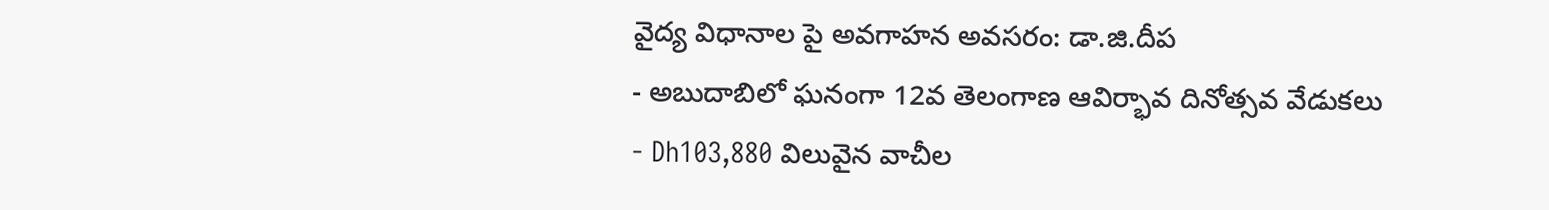వైద్య విధానాల పై అవగాహన అవసరం: డా.జి.దీప
- అబుదాబిలో ఘనంగా 12వ తెలంగాణ ఆవిర్భావ దినోత్సవ వేడుకలు
- Dh103,880 విలువైన వాచీల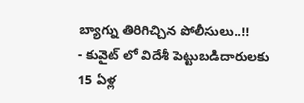బ్యాగ్ను తిరిగిచ్చిన పోలీసులు..!!
- కువైట్ లో విదేశీ పెట్టుబడిదారులకు 15 ఏళ్ల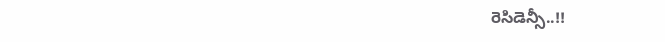రెసిడెన్సీ..!!